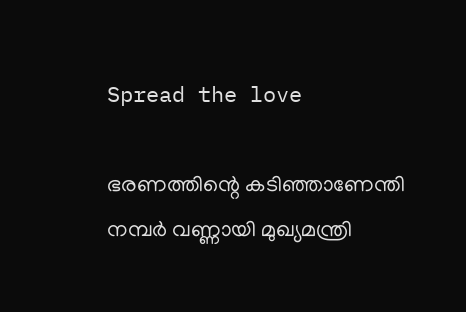Spread the love

ഭരണത്തിന്റെ കടിഞ്ഞാണേന്തി നമ്പര്‍ വണ്ണായി മുഖ്യമന്ത്രി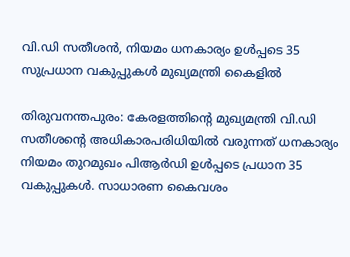വി.ഡി സതീശന്‍, നിയമം ധനകാര്യം ഉള്‍പ്പടെ 35 സുപ്രധാന വകുപ്പുകള്‍ മുഖ്യമന്ത്രി കൈളില്‍

തിരുവനന്തപുരം: കേരളത്തിന്റെ മുഖ്യമന്ത്രി വി.ഡി സതീശന്റെ അധികാരപരിധിയില്‍ വരുന്നത് ധനകാര്യം നിയമം തുറമുഖം പിആര്‍ഡി ഉള്‍പ്പടെ പ്രധാന 35 വകുപ്പുകള്‍. സാധാരണ കൈവശം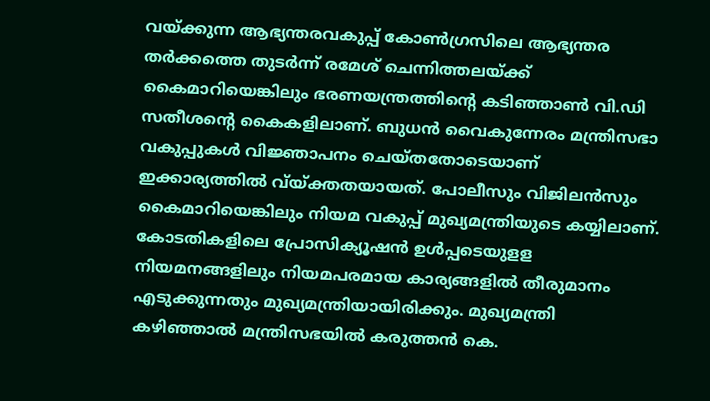വയ്ക്കുന്ന ആഭ്യന്തരവകുപ്പ് കോണ്‍ഗ്രസിലെ ആഭ്യന്തര തര്‍ക്കത്തെ തുടര്‍ന്ന് രമേശ് ചെന്നിത്തലയ്ക്ക് കൈമാറിയെങ്കിലും ഭരണയന്ത്രത്തിന്റെ കടിഞ്ഞാണ്‍ വി.ഡി സതീശന്റെ കൈകളിലാണ്. ബുധന്‍ വൈകുന്നേരം മന്ത്രിസഭാ വകുപ്പുകള്‍ വിജ്ഞാപനം ചെയ്തതോടെയാണ് ഇക്കാര്യത്തില്‍ വ്യ്ക്തതയായത്. പോലീസും വിജിലന്‍സും കൈമാറിയെങ്കിലും നിയമ വകുപ്പ് മുഖ്യമന്ത്രിയുടെ കയ്യിലാണ്. കോടതികളിലെ പ്രോസിക്യൂഷന്‍ ഉള്‍പ്പടെയുളള നിയമനങ്ങളിലും നിയമപരമായ കാര്യങ്ങളില്‍ തീരുമാനം എടുക്കുന്നതും മുഖ്യമന്ത്രിയായിരിക്കും. മുഖ്യമന്ത്രി കഴിഞ്ഞാല്‍ മന്ത്രിസഭയില്‍ കരുത്തന്‍ കെ.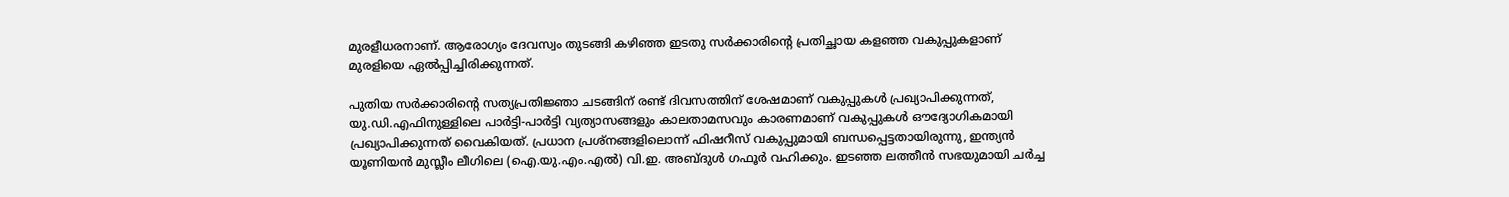മുരളീധരനാണ്. ആരോഗ്യം ദേവസ്വം തുടങ്ങി കഴിഞ്ഞ ഇടതു സര്‍ക്കാരിന്റെ പ്രതിച്ഛായ കളഞ്ഞ വകുപ്പുകളാണ് മുരളിയെ ഏല്‍പ്പിച്ചിരിക്കുന്നത്.

പുതിയ സര്‍ക്കാരിന്റെ സത്യപ്രതിജ്ഞാ ചടങ്ങിന് രണ്ട് ദിവസത്തിന് ശേഷമാണ് വകുപ്പുകള്‍ പ്രഖ്യാപിക്കുന്നത്, യു.ഡി.എഫിനുള്ളിലെ പാര്‍ട്ടി-പാര്‍ട്ടി വ്യത്യാസങ്ങളും കാലതാമസവും കാരണമാണ് വകുപ്പുകള്‍ ഔദ്യോഗികമായി പ്രഖ്യാപിക്കുന്നത് വൈകിയത്. പ്രധാന പ്രശ്‌നങ്ങളിലൊന്ന് ഫിഷറീസ് വകുപ്പുമായി ബന്ധപ്പെട്ടതായിരുന്നു, ഇന്ത്യന്‍ യൂണിയന്‍ മുസ്ലീം ലീഗിലെ (ഐ.യു.എം.എല്‍) വി.ഇ. അബ്ദുള്‍ ഗഫൂര്‍ വഹിക്കും. ഇടഞ്ഞ ലത്തീന്‍ സഭയുമായി ചര്‍ച്ച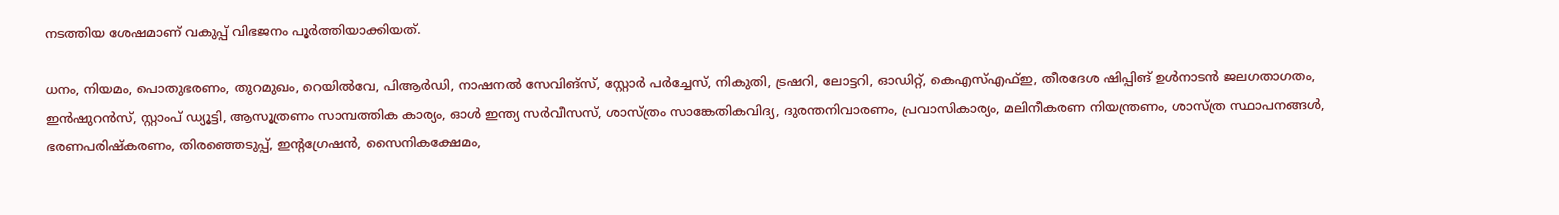നടത്തിയ ശേഷമാണ് വകുപ്പ് വിഭജനം പൂര്‍ത്തിയാക്കിയത്.

ധനം, നിയമം, പൊതുഭരണം, തുറമുഖം, റെയില്‍വേ, പിആര്‍ഡി, നാഷനല്‍ സേവിങ്‌സ്, സ്റ്റോര്‍ പര്‍ച്ചേസ്, നികുതി, ട്രഷറി, ലോട്ടറി, ഓഡിറ്റ്, കെഎസ്എഫ്ഇ, തീരദേശ ഷിപ്പിങ് ഉള്‍നാടന്‍ ജലഗതാഗതം, ഇന്‍ഷുറന്‍സ്, സ്റ്റാംപ് ഡ്യൂട്ടി, ആസൂത്രണം സാമ്പത്തിക കാര്യം, ഓള്‍ ഇന്ത്യ സര്‍വീസസ്, ശാസ്ത്രം സാങ്കേതികവിദ്യ, ദുരന്തനിവാരണം, പ്രവാസികാര്യം, മലിനീകരണ നിയന്ത്രണം, ശാസ്ത്ര സ്ഥാപനങ്ങള്‍, ഭരണപരിഷ്‌കരണം, തിരഞ്ഞെടുപ്പ്, ഇന്റഗ്രേഷന്‍, സൈനികക്ഷേമം,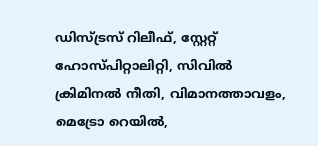ഡിസ്ട്രസ് റിലീഫ്, സ്റ്റേറ്റ് ഹോസ്പിറ്റാലിറ്റി, സിവില്‍ ക്രിമിനല്‍ നീതി, വിമാനത്താവളം, മെട്രോ റെയില്‍,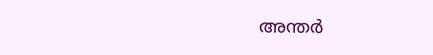അന്തര്‍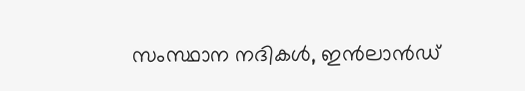സംസ്ഥാന നദികള്‍, ഇന്‍ലാന്‍ഡ്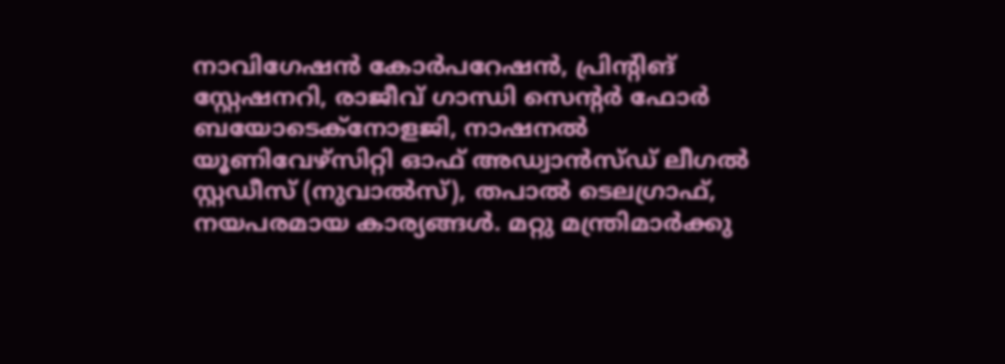നാവിഗേഷന്‍ കോര്‍പറേഷന്‍, പ്രിന്റിങ് സ്റ്റേഷനറി, രാജീവ് ഗാന്ധി സെന്റര്‍ ഫോര്‍ ബയോടെക്‌നോളജി, നാഷനല്‍ യൂണിവേഴ്‌സിറ്റി ഓഫ് അഡ്വാന്‍സ്ഡ് ലീഗല്‍ സ്റ്റഡീസ് (നുവാല്‍സ്), തപാല്‍ ടെലഗ്രാഫ്, നയപരമായ കാര്യങ്ങള്‍. മറ്റു മന്ത്രിമാര്‍ക്കു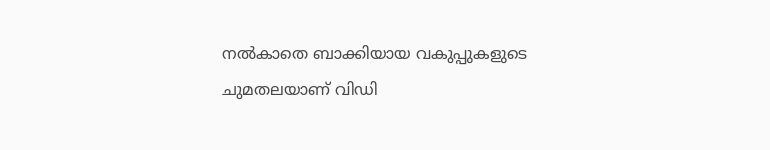നല്‍കാതെ ബാക്കിയായ വകുപ്പുകളുടെ ചുമതലയാണ് വിഡി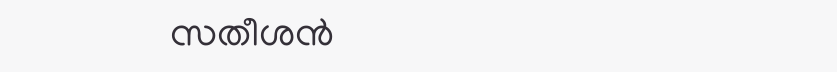സതീശന്‍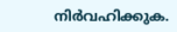നിര്‍വഹിക്കുക.